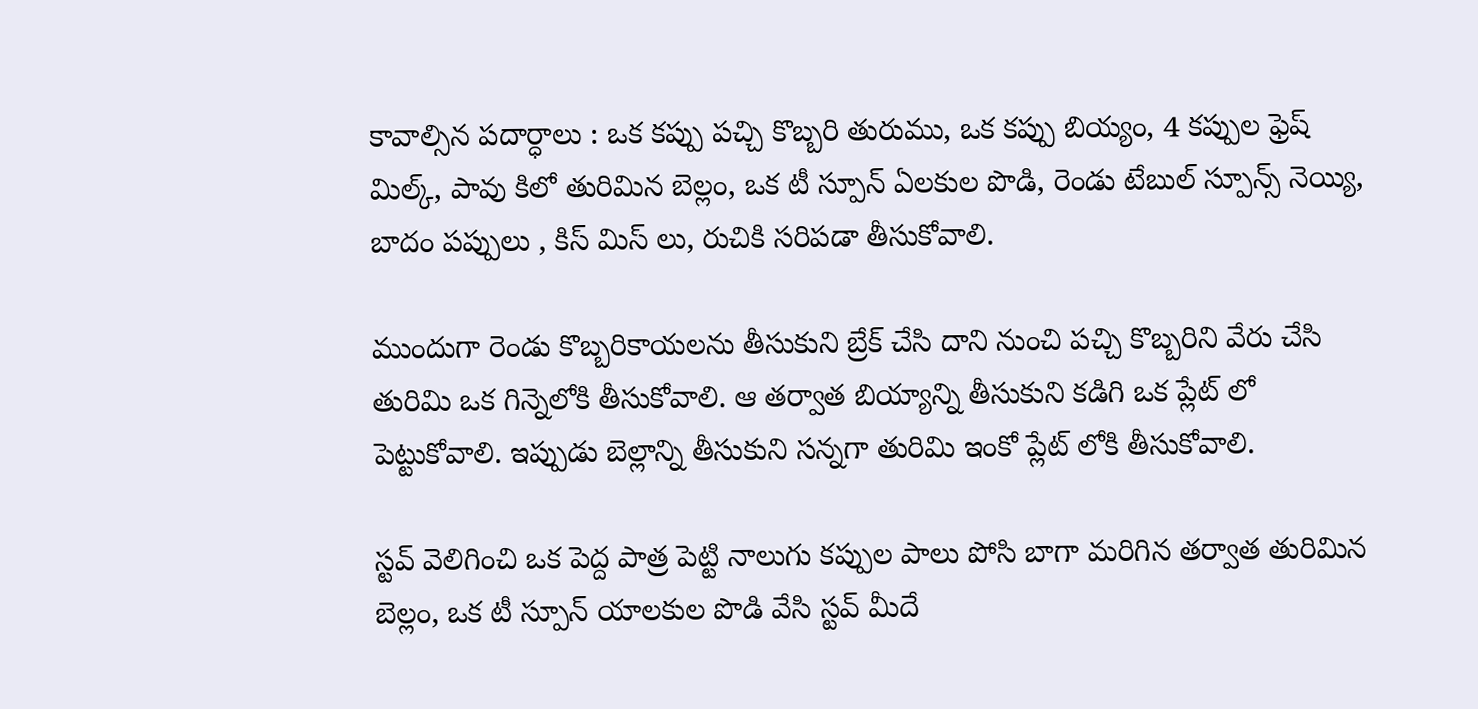కావాల్సిన పదార్ధాలు : ఒక కప్పు పచ్చి కొబ్బరి తురుము, ఒక కప్పు బియ్యం, 4 కప్పుల ఫ్రెష్ మిల్క్, పావు కిలో తురిమిన బెల్లం, ఒక టీ స్పూన్ ఏలకుల పొడి, రెండు టేబుల్ స్పూన్స్ నెయ్యి, బాదం పప్పులు , కిస్ మిస్ లు, రుచికి సరిపడా తీసుకోవాలి.

ముందుగా రెండు కొబ్బరికాయలను తీసుకుని బ్రేక్ చేసి దాని నుంచి పచ్చి కొబ్బరిని వేరు చేసి తురిమి ఒక గిన్నెలోకి తీసుకోవాలి. ఆ తర్వాత బియ్యాన్ని తీసుకుని కడిగి ఒక ప్లేట్ లో పెట్టుకోవాలి. ఇప్పుడు బెల్లాన్ని తీసుకుని సన్నగా తురిమి ఇంకో ప్లేట్ లోకి తీసుకోవాలి.

స్టవ్ వెలిగించి ఒక పెద్ద పాత్ర పెట్టి నాలుగు కప్పుల పాలు పోసి బాగా మరిగిన తర్వాత తురిమిన బెల్లం, ఒక టీ స్పూన్ యాలకుల పొడి వేసి స్టవ్ మీదే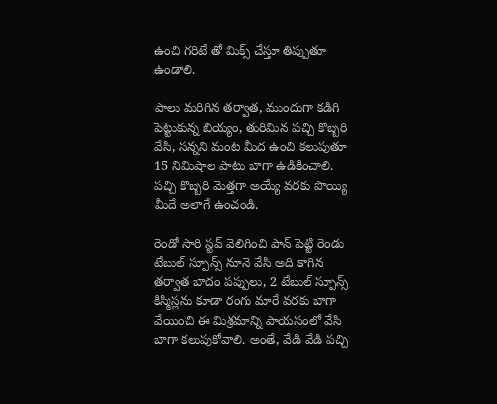ఉంచి గరిటే తో మిక్స్ చేస్తూ తిప్పుతూ ఉండాలి.

పాలు మరిగిన తర్వాత, ముందుగా కడిగి పెట్టుకున్న బియ్యం, తురిమిన పచ్చి కొబ్బరి వేసి, సన్నని మంట మీద ఉంచి కలుపుతూ 15 నిమిషాల పాటు బాగా ఉడికించాలి. పచ్చి కొబ్బరి మెత్తగా అయ్యే వరకు పొయ్యి మీదే అలాగే ఉంచండి.

రెండో సారి స్టవ్ వెలిగించి పాన్ పెట్టి రెండు టేబుల్ స్పూన్స్ నూనె వేసి అది కాగిన తర్వాత బాదం పప్పులు, 2 టేబుల్ స్పూన్స్ కిస్మిస్లను కూడా రంగు మారే వరకు బాగా వేయించి ఈ మిశ్రమాన్ని పాయసంలో వేసి బాగా కలుపుకోవాలి. అంతే, వేడి వేడి పచ్చి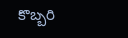కొబ్బరి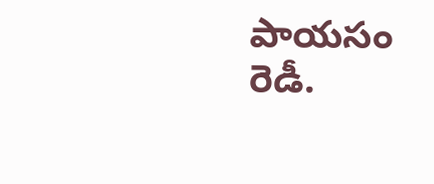పాయసం రెడీ.